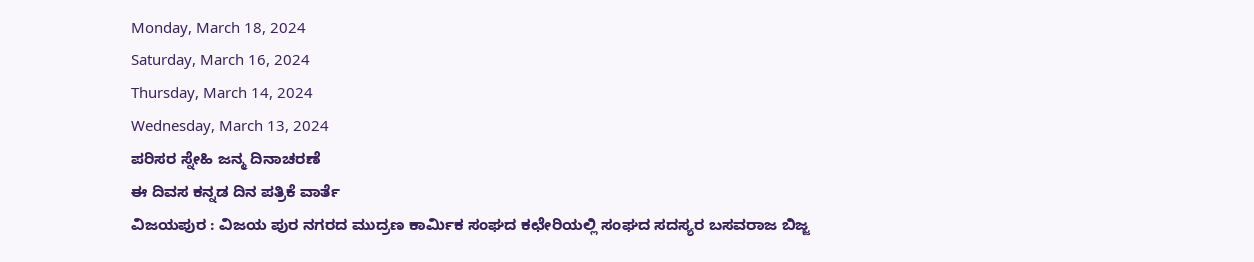Monday, March 18, 2024
Saturday, March 16, 2024
Thursday, March 14, 2024
Wednesday, March 13, 2024
ಪರಿಸರ ಸ್ನೇಹಿ ಜನ್ಮ ದಿನಾಚರಣೆ
ಈ ದಿವಸ ಕನ್ನಡ ದಿನ ಪತ್ರಿಕೆ ವಾರ್ತೆ
ವಿಜಯಪುರ : ವಿಜಯ ಪುರ ನಗರದ ಮುದ್ರಣ ಕಾರ್ಮಿಕ ಸಂಘದ ಕಛೇರಿಯಲ್ಲಿ ಸಂಘದ ಸದಸ್ಯರ ಬಸವರಾಜ ಬಿಜ್ಜ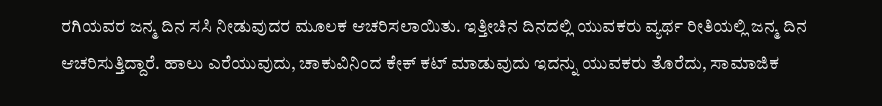ರಗಿಯವರ ಜನ್ಮ ದಿನ ಸಸಿ ನೀಡುವುದರ ಮೂಲಕ ಆಚರಿಸಲಾಯಿತು. ಇತ್ತೀಚಿನ ದಿನದಲ್ಲಿ ಯುವಕರು ವ್ಯರ್ಥ ರೀತಿಯಲ್ಲಿ ಜನ್ಮ ದಿನ ಆಚರಿಸುತ್ತಿದ್ದಾರೆ. ಹಾಲು ಎರೆಯುವುದು, ಚಾಕುವಿನಿಂದ ಕೇಕ್ ಕಟ್ ಮಾಡುವುದು ಇದನ್ನು ಯುವಕರು ತೊರೆದು, ಸಾಮಾಜಿಕ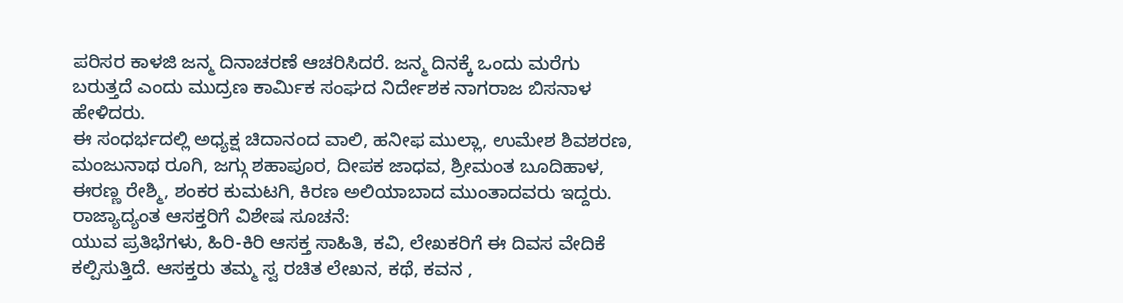ಪರಿಸರ ಕಾಳಜಿ ಜನ್ಮ ದಿನಾಚರಣೆ ಆಚರಿಸಿದರೆ. ಜನ್ಮ ದಿನಕ್ಕೆ ಒಂದು ಮರೆಗು ಬರುತ್ತದೆ ಎಂದು ಮುದ್ರಣ ಕಾರ್ಮಿಕ ಸಂಘದ ನಿರ್ದೇಶಕ ನಾಗರಾಜ ಬಿಸನಾಳ ಹೇಳಿದರು.
ಈ ಸಂಧರ್ಭದಲ್ಲಿ ಅಧ್ಯಕ್ಷ ಚಿದಾನಂದ ವಾಲಿ, ಹನೀಫ ಮುಲ್ಲಾ, ಉಮೇಶ ಶಿವಶರಣ, ಮಂಜುನಾಥ ರೂಗಿ, ಜಗ್ಗು ಶಹಾಪೂರ, ದೀಪಕ ಜಾಧವ, ಶ್ರೀಮಂತ ಬೂದಿಹಾಳ, ಈರಣ್ಣ ರೇಶ್ಮಿ, ಶಂಕರ ಕುಮಟಗಿ, ಕಿರಣ ಅಲಿಯಾಬಾದ ಮುಂತಾದವರು ಇದ್ದರು.
ರಾಜ್ಯಾದ್ಯಂತ ಆಸಕ್ತರಿಗೆ ವಿಶೇಷ ಸೂಚನೆ:
ಯುವ ಪ್ರತಿಭೆಗಳು, ಹಿರಿ-ಕಿರಿ ಆಸಕ್ತ ಸಾಹಿತಿ, ಕವಿ, ಲೇಖಕರಿಗೆ ಈ ದಿವಸ ವೇದಿಕೆ ಕಲ್ಪಿಸುತ್ತಿದೆ. ಆಸಕ್ತರು ತಮ್ಮ ಸ್ವ ರಚಿತ ಲೇಖನ, ಕಥೆ, ಕವನ ,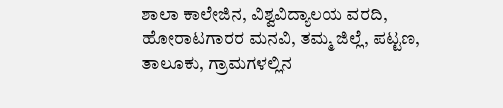ಶಾಲಾ ಕಾಲೇಜಿನ, ವಿಶ್ವವಿದ್ಯಾಲಯ ವರದಿ, ಹೋರಾಟಗಾರರ ಮನವಿ, ತಮ್ಮ ಜಿಲ್ಲೆ, ಪಟ್ಟಣ, ತಾಲೂಕು, ಗ್ರಾಮಗಳಲ್ಲಿನ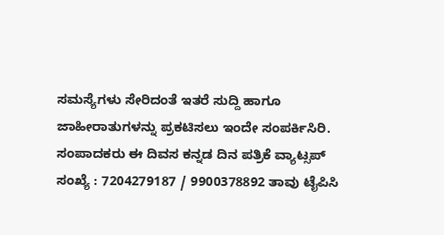ಸಮಸ್ಯೆಗಳು ಸೇರಿದಂತೆ ಇತರೆ ಸುದ್ದಿ ಹಾಗೂ ಜಾಹೀರಾತುಗಳನ್ನು ಪ್ರಕಟಿಸಲು ಇಂದೇ ಸಂಪರ್ಕಿಸಿರಿ.
ಸಂಪಾದಕರು ಈ ದಿವಸ ಕನ್ನಡ ದಿನ ಪತ್ರಿಕೆ ವ್ಯಾಟ್ಸಪ್ ಸಂಖ್ಯೆ : 7204279187 / 9900378892 ತಾವು ಟೈಪಿಸಿ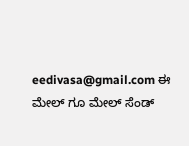eedivasa@gmail.com ಈ ಮೇಲ್ ಗೂ ಮೇಲ್ ಸೆಂಡ್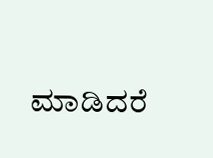ಮಾಡಿದರೆ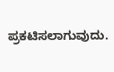ಪ್ರಕಟಿಸಲಾಗುವುದು.